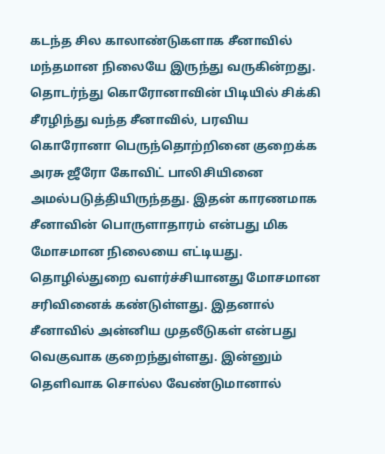கடந்த சில காலாண்டுகளாக சீனாவில் மந்தமான நிலையே இருந்து வருகின்றது. தொடர்ந்து கொரோனாவின் பிடியில் சிக்கி சீரழிந்து வந்த சீனாவில், பரவிய கொரோனா பெருந்தொற்றினை குறைக்க அரசு ஜீரோ கோவிட் பாலிசியினை அமல்படுத்தியிருந்தது. இதன் காரணமாக சீனாவின் பொருளாதாரம் என்பது மிக மோசமான நிலையை எட்டியது.
தொழில்துறை வளர்ச்சியானது மோசமான சரிவினைக் கண்டுள்ளது. இதனால் சீனாவில் அன்னிய முதலீடுகள் என்பது வெகுவாக குறைந்துள்ளது. இன்னும் தெளிவாக சொல்ல வேண்டுமானால்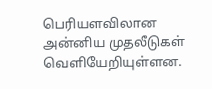பெரியளவிலான அன்னிய முதலீடுகள் வெளியேறியுள்ளன.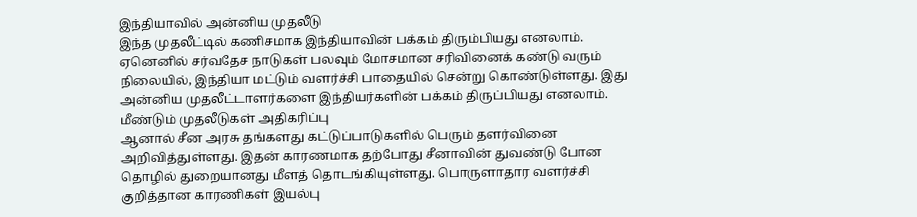இந்தியாவில் அன்னிய முதலீடு
இந்த முதலீட்டில் கணிசமாக இந்தியாவின் பக்கம் திரும்பியது எனலாம். ஏனெனில் சர்வதேச நாடுகள் பலவும் மோசமான சரிவினைக் கண்டு வரும் நிலையில், இந்தியா மட்டும் வளர்ச்சி பாதையில் சென்று கொண்டுள்ளது. இது அன்னிய முதலீட்டாளர்களை இந்தியர்களின் பக்கம் திருப்பியது எனலாம்.
மீண்டும் முதலீடுகள் அதிகரிப்பு
ஆனால் சீன அரசு தங்களது கட்டுப்பாடுகளில் பெரும் தளர்வினை அறிவித்துள்ளது. இதன் காரணமாக தற்போது சீனாவின் துவண்டு போன தொழில் துறையானது மீளத் தொடங்கியுள்ளது. பொருளாதார வளர்ச்சி குறித்தான காரணிகள் இயல்பு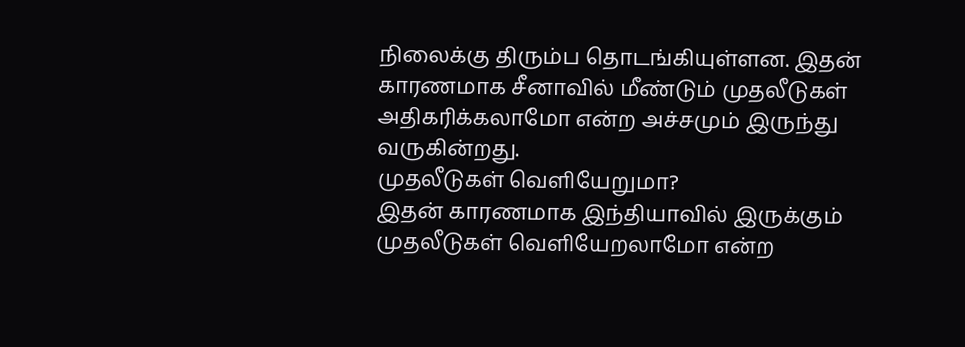நிலைக்கு திரும்ப தொடங்கியுள்ளன. இதன் காரணமாக சீனாவில் மீண்டும் முதலீடுகள் அதிகரிக்கலாமோ என்ற அச்சமும் இருந்து வருகின்றது.
முதலீடுகள் வெளியேறுமா?
இதன் காரணமாக இந்தியாவில் இருக்கும் முதலீடுகள் வெளியேறலாமோ என்ற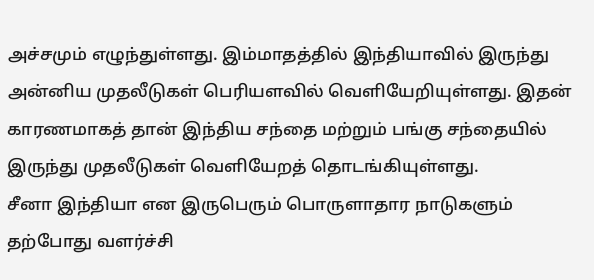அச்சமும் எழுந்துள்ளது. இம்மாதத்தில் இந்தியாவில் இருந்து அன்னிய முதலீடுகள் பெரியளவில் வெளியேறியுள்ளது. இதன் காரணமாகத் தான் இந்திய சந்தை மற்றும் பங்கு சந்தையில் இருந்து முதலீடுகள் வெளியேறத் தொடங்கியுள்ளது.
சீனா இந்தியா என இருபெரும் பொருளாதார நாடுகளும் தற்போது வளர்ச்சி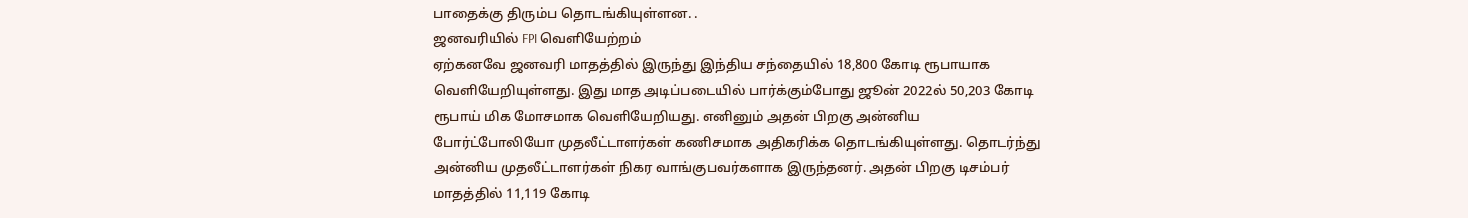பாதைக்கு திரும்ப தொடங்கியுள்ளன. .
ஜனவரியில் FPI வெளியேற்றம்
ஏற்கனவே ஜனவரி மாதத்தில் இருந்து இந்திய சந்தையில் 18,800 கோடி ரூபாயாக வெளியேறியுள்ளது. இது மாத அடிப்படையில் பார்க்கும்போது ஜூன் 2022ல் 50,203 கோடி ரூபாய் மிக மோசமாக வெளியேறியது. எனினும் அதன் பிறகு அன்னிய போர்ட்போலியோ முதலீட்டாளர்கள் கணிசமாக அதிகரிக்க தொடங்கியுள்ளது. தொடர்ந்து அன்னிய முதலீட்டாளர்கள் நிகர வாங்குபவர்களாக இருந்தனர். அதன் பிறகு டிசம்பர் மாதத்தில் 11,119 கோடி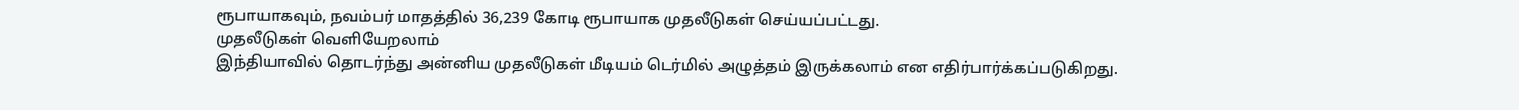ரூபாயாகவும், நவம்பர் மாதத்தில் 36,239 கோடி ரூபாயாக முதலீடுகள் செய்யப்பட்டது.
முதலீடுகள் வெளியேறலாம்
இந்தியாவில் தொடர்ந்து அன்னிய முதலீடுகள் மீடியம் டெர்மில் அழுத்தம் இருக்கலாம் என எதிர்பார்க்கப்படுகிறது.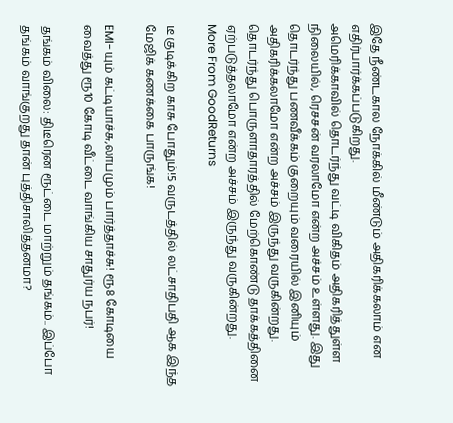இதே நீண்டகால நோக்கில் மீண்டும் அதிகரிக்கலாம் என எதிர்பார்க்கப்படுகிறது.
அமெரிக்காவில் தொடர்ந்து வட்டி விகிதம் அதிகரித்துள்ள நிலையில், ரெசசன் வரலாமோ என்ற அச்சம் உள்ளது. இது தொடர்ந்து பணவீக்கம் குறையும் வரையில் இனியும் அதிகரிக்கலாமோ என்ற அச்சம் இருந்து வருகின்றது. தொடர்ந்து பொருளாதாரத்தில் மேற்கொண்டு தாக்கத்தினை ஏற்படுத்தலாமோ என்ற அச்சம் இருந்து வருகின்றது.
More From GoodReturns

டீ குடிக்கிற காசு போதும்!5 வருடத்தில் லட்சாதிபதி ஆக இந்த மேஜிக் கணக்கை பாருங்க!

EMI-யும் கட்டியாச்சு,லாபமும் பார்த்தாச்சு! ரூ8 கோடியை வைத்து ரூ10 கோடி வீட்டை வாங்கிய சாதுர்ய நபர்!

தங்கம் விலை: திடீரென ரூட்டை மாற்றும் தங்கம்.. இப்போ தங்கம் வாங்குறது தான் புத்திசாலித்தனமா?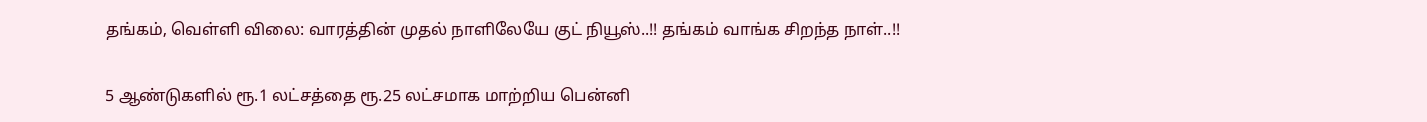தங்கம், வெள்ளி விலை: வாரத்தின் முதல் நாளிலேயே குட் நியூஸ்..!! தங்கம் வாங்க சிறந்த நாள்..!!

5 ஆண்டுகளில் ரூ.1 லட்சத்தை ரூ.25 லட்சமாக மாற்றிய பென்னி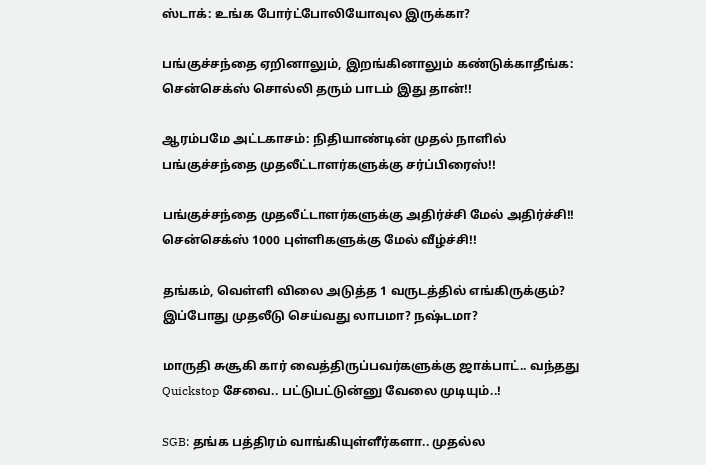ஸ்டாக்: உங்க போர்ட்போலியோவுல இருக்கா?

பங்குச்சந்தை ஏறினாலும், இறங்கினாலும் கண்டுக்காதீங்க: சென்செக்ஸ் சொல்லி தரும் பாடம் இது தான்!!

ஆரம்பமே அட்டகாசம்: நிதியாண்டின் முதல் நாளில் பங்குச்சந்தை முதலீட்டாளர்களுக்கு சர்ப்பிரைஸ்!!

பங்குச்சந்தை முதலீட்டாளர்களுக்கு அதிர்ச்சி மேல் அதிர்ச்சி!! சென்செக்ஸ் 1000 புள்ளிகளுக்கு மேல் வீழ்ச்சி!!

தங்கம், வெள்ளி விலை அடுத்த 1 வருடத்தில் எங்கிருக்கும்? இப்போது முதலீடு செய்வது லாபமா? நஷ்டமா?

மாருதி சுசூகி கார் வைத்திருப்பவர்களுக்கு ஜாக்பாட்.. வந்தது Quickstop சேவை.. பட்டுபட்டுன்னு வேலை முடியும்..!

SGB: தங்க பத்திரம் வாங்கியுள்ளீர்களா.. முதல்ல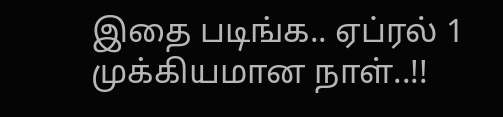இதை படிங்க.. ஏப்ரல் 1 முக்கியமான நாள்..!!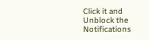Click it and Unblock the Notifications